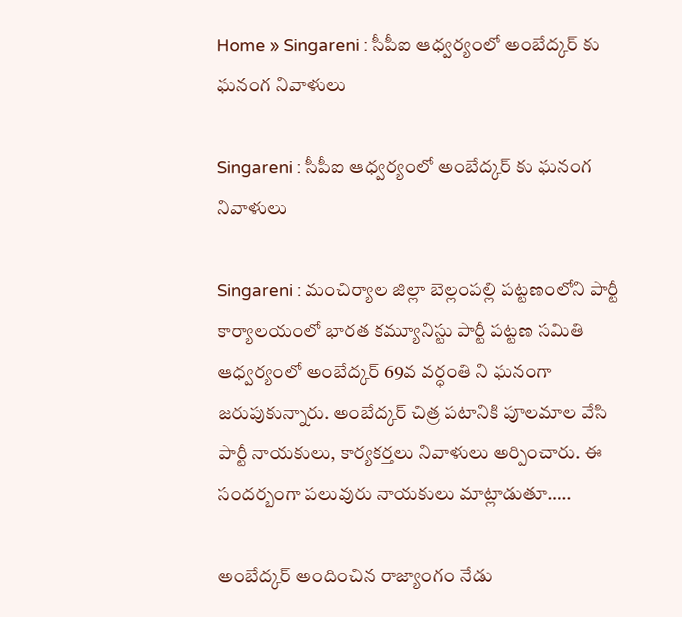Home » Singareni : సీపీఐ ఆధ్వర్యంలో అంబేద్కర్ కు ఘనంగ నివాళులు

Singareni : సీపీఐ ఆధ్వర్యంలో అంబేద్కర్ కు ఘనంగ నివాళులు

Singareni : మంచిర్యాల జిల్లా బెల్లంపల్లి పట్టణంలోని పార్టీ కార్యాలయంలో భారత కమ్యూనిస్టు పార్టీ పట్టణ సమితి ఆధ్వర్యంలో అంబేద్కర్ 69వ వర్ధంతి ని ఘనంగా జరుపుకున్నారు. అంబేద్కర్ చిత్ర పటానికి పూలమాల వేసి పార్టీ నాయకులు, కార్యకర్తలు నివాళులు అర్పించారు. ఈ సందర్బంగా పలువురు నాయకులు మాట్లాడుతూ…..

అంబేద్కర్ అందించిన రాజ్యాంగం నేడు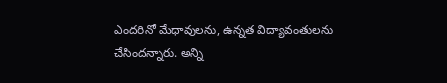ఎందరినో మేధావులను, ఉన్నత విద్యావంతులను చేసిందన్నారు. అన్ని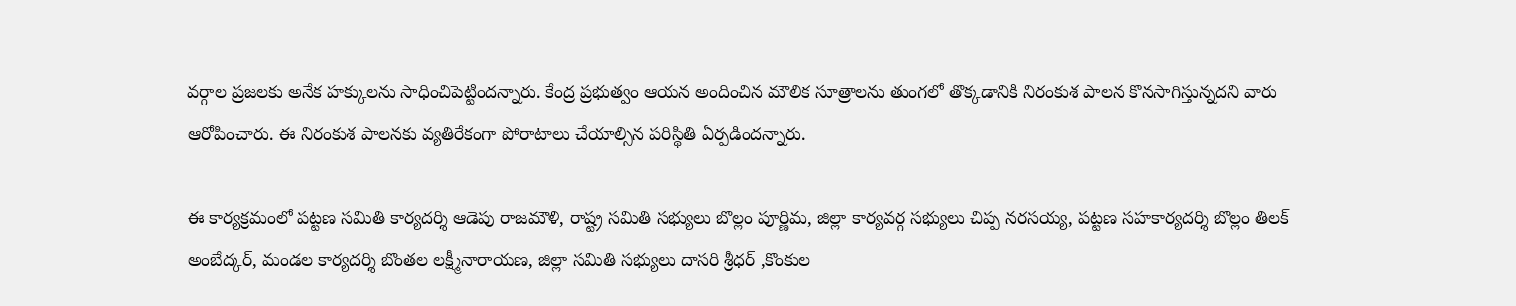వర్గాల ప్రజలకు అనేక హక్కులను సాధించిపెట్టిందన్నారు. కేంద్ర ప్రభుత్వం ఆయన అందించిన మౌలిక సూత్రాలను తుంగలో తొక్కడానికి నిరంకుశ పాలన కొనసాగిస్తున్నదని వారు ఆరోపించారు. ఈ నిరంకుశ పాలనకు వ్యతిరేకంగా పోరాటాలు చేయాల్సిన పరిస్థితి ఏర్పడిందన్నారు.

ఈ కార్యక్రమంలో పట్టణ సమితి కార్యదర్శి ఆడెపు రాజమౌళి, రాష్ట్ర సమితి సభ్యులు బొల్లం పూర్ణిమ, జిల్లా కార్యవర్గ సభ్యులు చిప్ప నరసయ్య, పట్టణ సహకార్యదర్శి బొల్లం తిలక్ అంబేద్కర్, మండల కార్యదర్శి బొంతల లక్ష్మీనారాయణ, జిల్లా సమితి సభ్యులు దాసరి శ్రీధర్ ,కొంకుల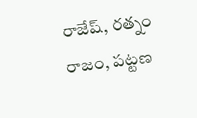రాజేష్, రత్నం రాజం, పట్టణ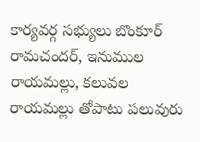కార్యవర్గ సభ్యులు బొంకూర్ రామచందర్, ఇనుముల రాయమల్లు, కలువల రాయమల్లు తోపాటు పలువురు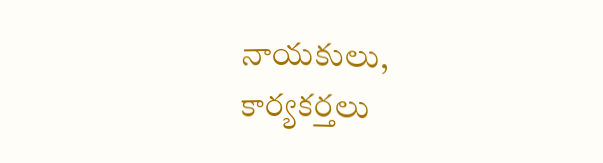నాయకులు, కార్యకర్తలు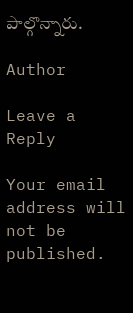పాల్గొన్నారు.

Author

Leave a Reply

Your email address will not be published.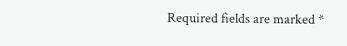Required fields are marked *